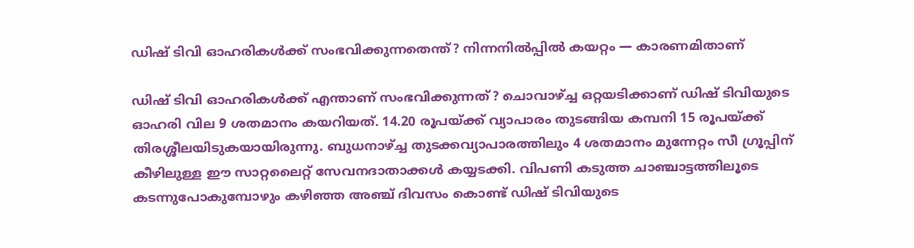ഡിഷ് ടിവി ഓഹരികള്‍ക്ക് സംഭവിക്കുന്നതെന്ത്? നിന്നനില്‍പ്പില്‍ കയറ്റം — കാരണമിതാണ്

ഡിഷ് ടിവി ഓഹരികള്‍ക്ക് എന്താണ് സംഭവിക്കുന്നത്? ചൊവാഴ്ച്ച ഒറ്റയടിക്കാണ് ഡിഷ് ടിവിയുടെ ഓഹരി വില 9 ശതമാനം കയറിയത്. 14.20 രൂപയ്ക്ക് വ്യാപാരം തുടങ്ങിയ കമ്പനി 15 രൂപയ്ക്ക് തിരശ്ശീലയിടുകയായിരുന്നു. ബുധനാഴ്ച്ച തുടക്കവ്യാപാരത്തിലും 4 ശതമാനം മുന്നേറ്റം സീ ഗ്രൂപ്പിന് കീഴിലുള്ള ഈ സാറ്റലൈറ്റ് സേവനദാതാക്കൾ കയ്യടക്കി. വിപണി കടുത്ത ചാഞ്ചാട്ടത്തിലൂടെ കടന്നുപോകുമ്പോഴും കഴിഞ്ഞ അഞ്ച് ദിവസം കൊണ്ട് ഡിഷ് ടിവിയുടെ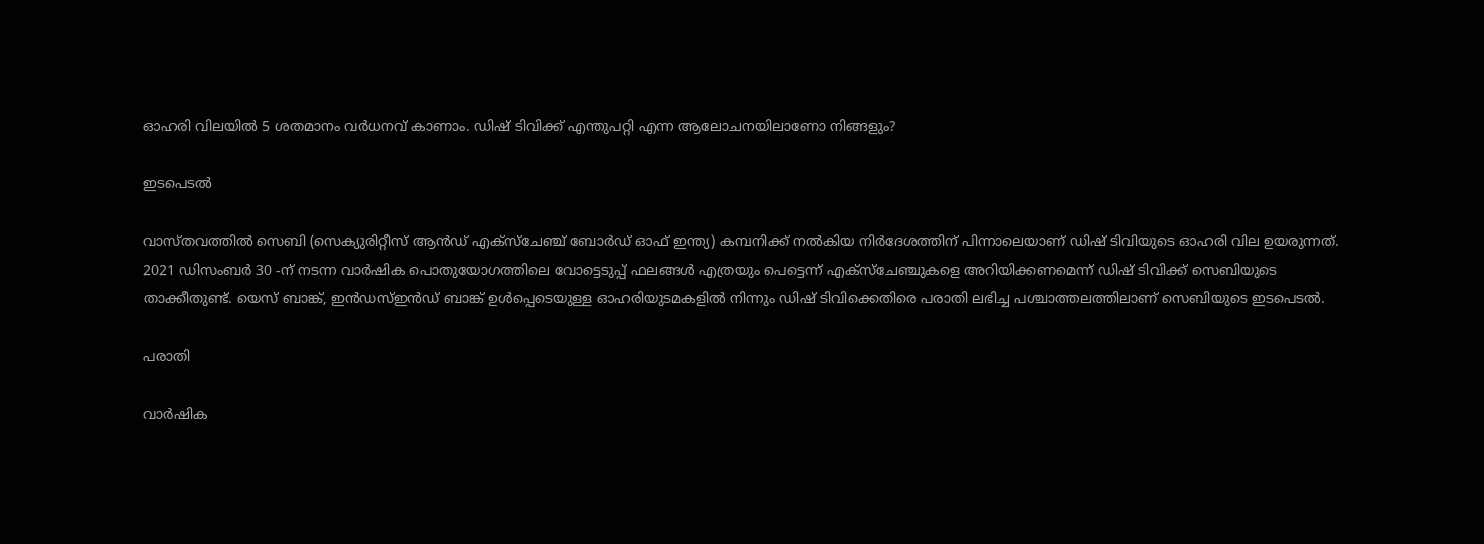ഓഹരി വിലയില്‍ 5 ശതമാനം വര്‍ധനവ് കാണാം. ഡിഷ് ടിവിക്ക് എന്തുപറ്റി എന്ന ആലോചനയിലാണോ നിങ്ങളും?

ഇടപെടൽ

വാസ്തവത്തില്‍ സെബി (സെക്യുരിറ്റീസ് ആന്‍ഡ് എക്‌സ്‌ചേഞ്ച് ബോര്‍ഡ് ഓഫ് ഇന്ത്യ) കമ്പനിക്ക് നല്‍കിയ നിര്‍ദേശത്തിന് പിന്നാലെയാണ് ഡിഷ് ടിവിയുടെ ഓഹരി വില ഉയരുന്നത്. 2021 ഡിസംബര്‍ 30 -ന് നടന്ന വാര്‍ഷിക പൊതുയോഗത്തിലെ വോട്ടെടുപ്പ് ഫലങ്ങള്‍ എത്രയും പെട്ടെന്ന് എക്‌സ്‌ചേഞ്ചുകളെ അറിയിക്കണമെന്ന് ഡിഷ് ടിവിക്ക് സെബിയുടെ താക്കീതുണ്ട്. യെസ് ബാങ്ക്, ഇന്‍ഡസ്ഇന്‍ഡ് ബാങ്ക് ഉള്‍പ്പെടെയുള്ള ഓഹരിയുടമകളില്‍ നിന്നും ഡിഷ് ടിവിക്കെതിരെ പരാതി ലഭിച്ച പശ്ചാത്തലത്തിലാണ് സെബിയുടെ ഇടപെടല്‍.

പരാതി

വാര്‍ഷിക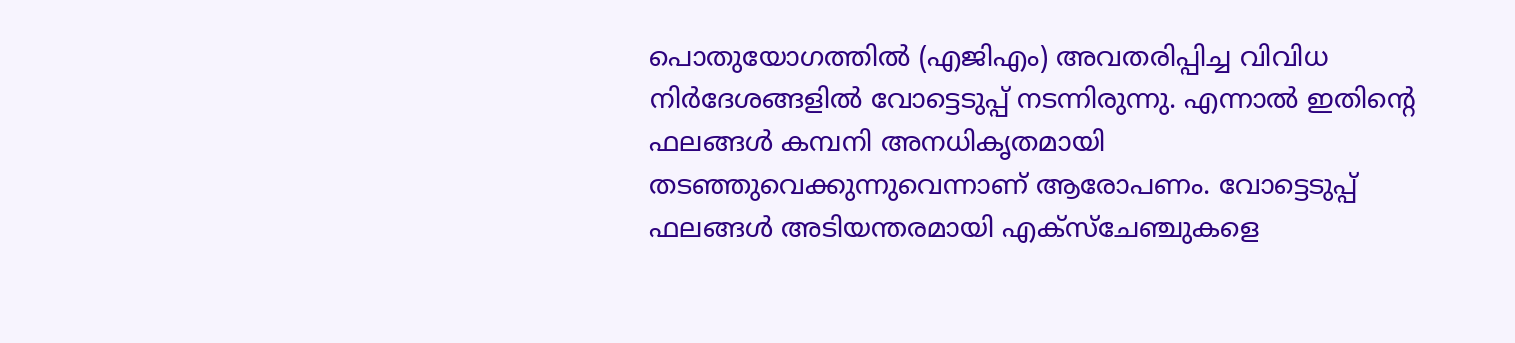പൊതുയോഗത്തില്‍ (എജിഎം) അവതരിപ്പിച്ച വിവിധ നിര്‍ദേശങ്ങളില്‍ വോട്ടെടുപ്പ് നടന്നിരുന്നു. എന്നാല്‍ ഇതിന്റെ ഫലങ്ങള്‍ കമ്പനി അനധികൃതമായി തടഞ്ഞുവെക്കുന്നുവെന്നാണ് ആരോപണം. വോട്ടെടുപ്പ് ഫലങ്ങള്‍ അടിയന്തരമായി എക്‌സ്‌ചേഞ്ചുകളെ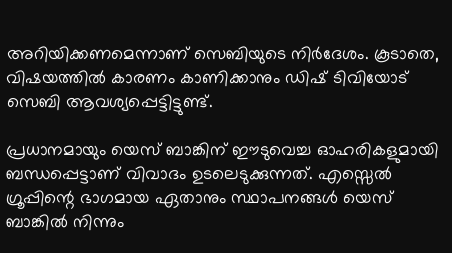അറിയിക്കണമെന്നാണ് സെബിയുടെ നിര്‍ദേശം. കൂടാതെ, വിഷയത്തില്‍ കാരണം കാണിക്കാനും ഡിഷ് ടിവിയോട് സെബി ആവശ്യപ്പെട്ടിട്ടുണ്ട്.

പ്രധാനമായും യെസ് ബാങ്കിന് ഈടുവെച്ച ഓഹരികളുമായി ബന്ധപ്പെട്ടാണ് വിവാദം ഉടലെടുക്കുന്നത്. എസ്സെല്‍ ഗ്രൂപ്പിന്റെ ഭാഗമായ ഏതാനും സ്ഥാപനങ്ങള്‍ യെസ് ബാങ്കില്‍ നിന്നും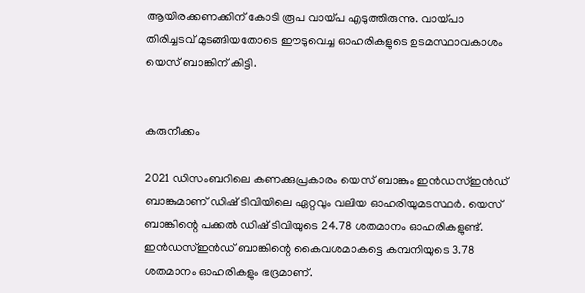ആയിരക്കണക്കിന് കോടി രൂപ വായ്പ എടുത്തിരുന്നു. വായ്പാ തിരിച്ചടവ് മുടങ്ങിയതോടെ ഈടുവെച്ച ഓഹരികളുടെ ഉടമസ്ഥാവകാശം യെസ് ബാങ്കിന് കിട്ടി.


കരുനീക്കം

2021 ഡിസംബറിലെ കണക്കുപ്രകാരം യെസ് ബാങ്കും ഇന്‍ഡസ്ഇന്‍ഡ് ബാങ്കുമാണ് ഡിഷ് ടിവിയിലെ ഏറ്റവും വലിയ ഓഹരിയുമടസ്ഥര്‍. യെസ് ബാങ്കിന്റെ പക്കല്‍ ഡിഷ് ടിവിയുടെ 24.78 ശതമാനം ഓഹരികളുണ്ട്. ഇന്‍ഡസ്ഇന്‍ഡ് ബാങ്കിന്റെ കൈവശമാകട്ടെ കമ്പനിയുടെ 3.78 ശതമാനം ഓഹരികളും ഭദ്രമാണ്.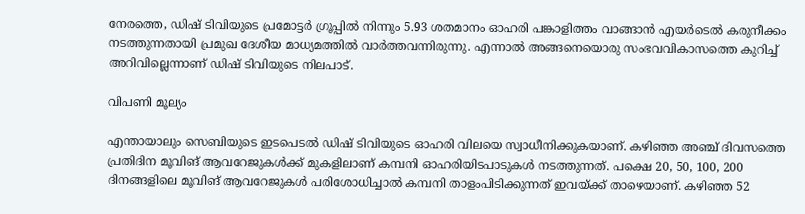നേരത്തെ, ഡിഷ് ടിവിയുടെ പ്രമോട്ടര്‍ ഗ്രൂപ്പില്‍ നിന്നും 5.93 ശതമാനം ഓഹരി പങ്കാളിത്തം വാങ്ങാന്‍ എയര്‍ടെല്‍ കരുനീക്കം നടത്തുന്നതായി പ്രമുഖ ദേശീയ മാധ്യമത്തില്‍ വാര്‍ത്തവന്നിരുന്നു. എന്നാല്‍ അങ്ങനെയൊരു സംഭവവികാസത്തെ കുറിച്ച് അറിവില്ലെന്നാണ് ഡിഷ് ടിവിയുടെ നിലപാട്.

വിപണി മൂല്യം

എന്തായാലും സെബിയുടെ ഇടപെടല്‍ ഡിഷ് ടിവിയുടെ ഓഹരി വിലയെ സ്വാധീനിക്കുകയാണ്. കഴിഞ്ഞ അഞ്ച് ദിവസത്തെ പ്രതിദിന മൂവിങ് ആവറേജുകള്‍ക്ക് മുകളിലാണ് കമ്പനി ഓഹരിയിടപാടുകള്‍ നടത്തുന്നത്. പക്ഷെ 20, 50, 100, 200 ദിനങ്ങളിലെ മൂവിങ് ആവറേജുകള്‍ പരിശോധിച്ചാല്‍ കമ്പനി താളംപിടിക്കുന്നത് ഇവയ്ക്ക് താഴെയാണ്. കഴിഞ്ഞ 52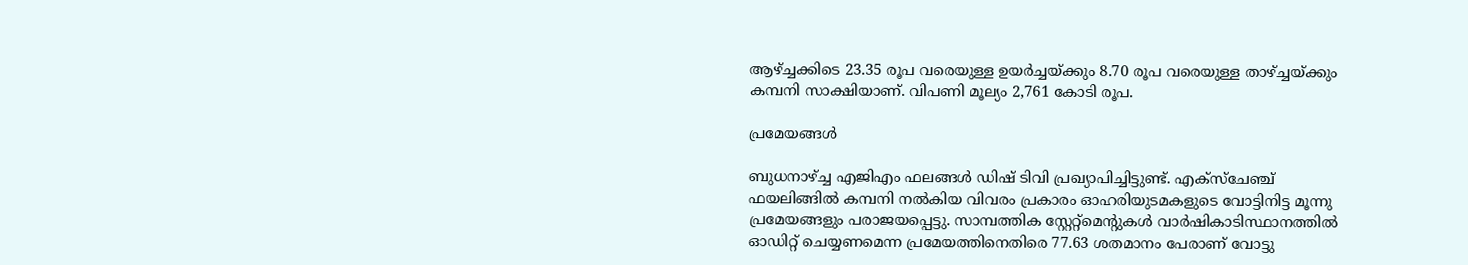ആഴ്ച്ചക്കിടെ 23.35 രൂപ വരെയുള്ള ഉയര്‍ച്ചയ്ക്കും 8.70 രൂപ വരെയുള്ള താഴ്ച്ചയ്ക്കും കമ്പനി സാക്ഷിയാണ്. വിപണി മൂല്യം 2,761 കോടി രൂപ.

പ്രമേയങ്ങൾ

ബുധനാഴ്ച്ച എജിഎം ഫലങ്ങള്‍ ഡിഷ് ടിവി പ്രഖ്യാപിച്ചിട്ടുണ്ട്. എക്‌സ്‌ചേഞ്ച് ഫയലിങ്ങില്‍ കമ്പനി നല്‍കിയ വിവരം പ്രകാരം ഓഹരിയുടമകളുടെ വോട്ടിനിട്ട മൂന്നു പ്രമേയങ്ങളും പരാജയപ്പെട്ടു. സാമ്പത്തിക സ്റ്റേറ്റ്‌മെന്റുകള്‍ വാര്‍ഷികാടിസ്ഥാനത്തില്‍ ഓഡിറ്റ് ചെയ്യണമെന്ന പ്രമേയത്തിനെതിരെ 77.63 ശതമാനം പേരാണ് വോട്ടു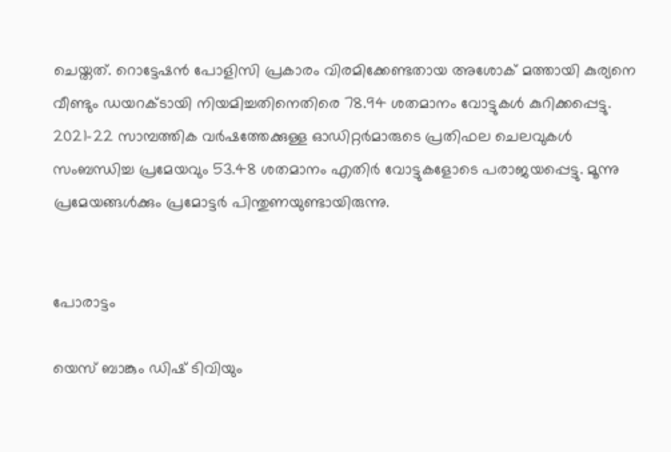ചെയ്തത്. റൊട്ടേഷന്‍ പോളിസി പ്രകാരം വിരമിക്കേണ്ടതായ അശോക് മത്തായി കുര്യനെ വീണ്ടും ഡയറക്ടായി നിയമിച്ചതിനെതിരെ 78.94 ശതമാനം വോട്ടുകള്‍ കുറിക്കപ്പെട്ടു. 2021-22 സാമ്പത്തിക വര്‍ഷത്തേക്കുള്ള ഓഡിറ്റര്‍മാരുടെ പ്രതിഫല ചെലവുകള്‍ സംബന്ധിച്ച പ്രമേയവും 53.48 ശതമാനം എതിര്‍ വോട്ടുകളോടെ പരാജയപ്പെട്ടു. മൂന്നു പ്രമേയങ്ങള്‍ക്കും പ്രമോട്ടര്‍ പിന്തുണയുണ്ടായിരുന്നു.


പോരാട്ടം

യെസ് ബാങ്കും ഡിഷ് ടിവിയും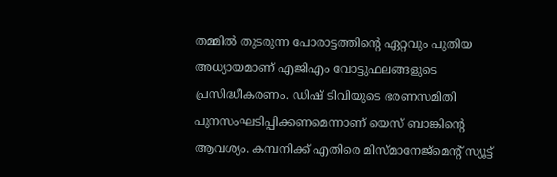തമ്മില്‍ തുടരുന്ന പോരാട്ടത്തിന്റെ ഏറ്റവും പുതിയ അധ്യായമാണ് എജിഎം വോട്ടുഫലങ്ങളുടെ പ്രസിദ്ധീകരണം. ഡിഷ് ടിവിയുടെ ഭരണസമിതി പുനസംഘടിപ്പിക്കണമെന്നാണ് യെസ് ബാങ്കിന്റെ ആവശ്യം. കമ്പനിക്ക് എതിരെ മിസ്മാനേജ്‌മെന്റ് സ്യൂട്ട്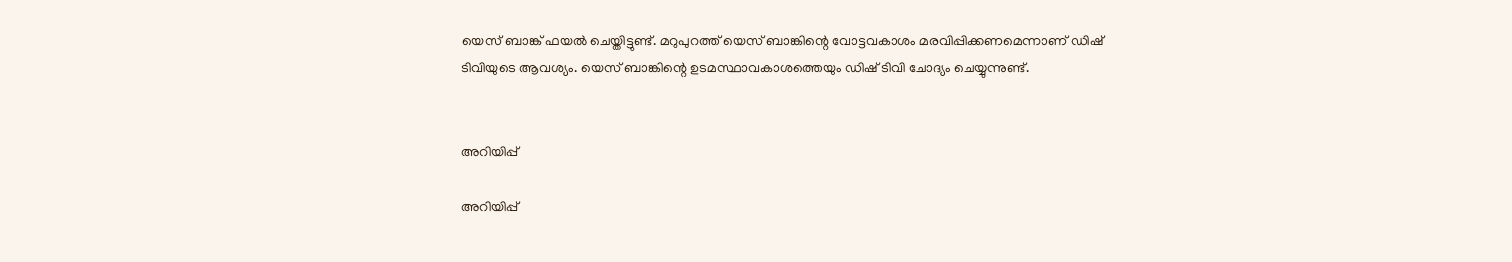യെസ് ബാങ്ക് ഫയല്‍ ചെയ്തിട്ടുണ്ട്. മറുപുറത്ത് യെസ് ബാങ്കിന്റെ വോട്ടവകാശം മരവിപ്പിക്കണമെന്നാണ് ഡിഷ് ടിവിയുടെ ആവശ്യം. യെസ് ബാങ്കിന്റെ ഉടമസ്ഥാവകാശത്തെയും ഡിഷ് ടിവി ചോദ്യം ചെയ്യുന്നുണ്ട്.


അറിയിപ്പ്

അറിയിപ്പ്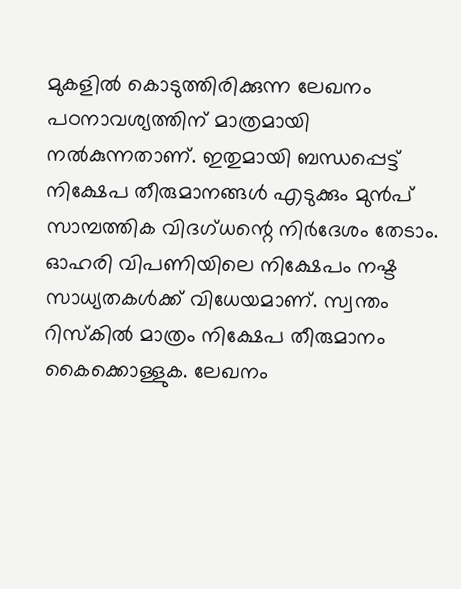മുകളില്‍ കൊടുത്തിരിക്കുന്ന ലേഖനം പഠനാവശ്യത്തിന് മാത്രമായി നല്‍കുന്നതാണ്. ഇതുമായി ബന്ധപ്പെട്ട് നിക്ഷേപ തീരുമാനങ്ങള്‍ എടുക്കും മുന്‍പ് സാമ്പത്തിക വിദഗ്ധന്റെ നിര്‍ദേശം തേടാം. ഓഹരി വിപണിയിലെ നിക്ഷേപം നഷ്ട സാധ്യതകള്‍ക്ക് വിധേയമാണ്. സ്വന്തം റിസ്‌കില്‍ മാത്രം നിക്ഷേപ തീരുമാനം കൈക്കൊള്ളുക. ലേഖനം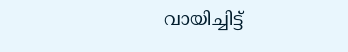വായിച്ചിട്ട്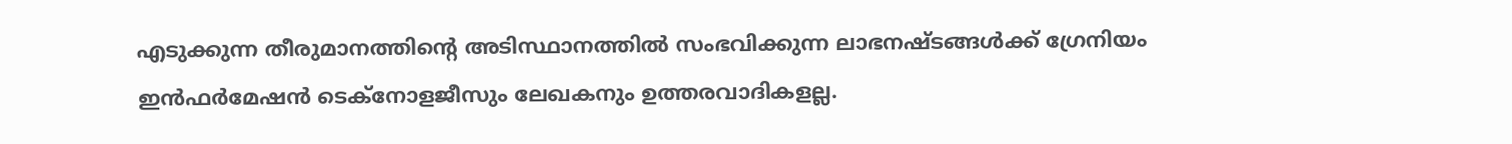എടുക്കുന്ന തീരുമാനത്തിന്റെ അടിസ്ഥാനത്തില്‍ സംഭവിക്കുന്ന ലാഭനഷ്ടങ്ങള്‍ക്ക് ഗ്രേനിയം ഇന്‍ഫര്‍മേഷന്‍ ടെക്നോളജീസും ലേഖകനും ഉത്തരവാദികളല്ല.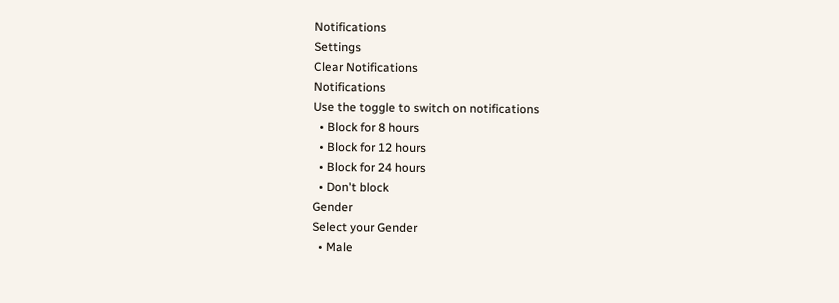Notifications
Settings
Clear Notifications
Notifications
Use the toggle to switch on notifications
  • Block for 8 hours
  • Block for 12 hours
  • Block for 24 hours
  • Don't block
Gender
Select your Gender
  • Male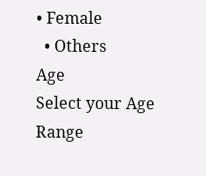• Female
  • Others
Age
Select your Age Range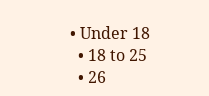• Under 18
  • 18 to 25
  • 26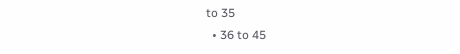to 35
  • 36 to 45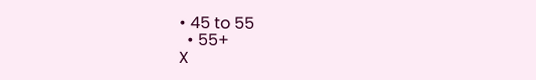• 45 to 55
  • 55+
X